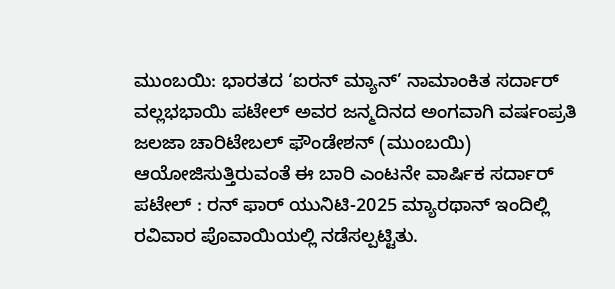ಮುಂಬಯಿ: ಭಾರತದ ‘ಐರನ್ ಮ್ಯಾನ್’ ನಾಮಾಂಕಿತ ಸರ್ದಾರ್ ವಲ್ಲಭಭಾಯಿ ಪಟೇಲ್ ಅವರ ಜನ್ಮದಿನದ ಅಂಗವಾಗಿ ವರ್ಷಂಪ್ರತಿ ಜಲಜಾ ಚಾರಿಟೇಬಲ್ ಫೌಂಡೇಶನ್ (ಮುಂಬಯಿ) ಆಯೋಜಿಸುತ್ತಿರುವಂತೆ ಈ ಬಾರಿ ಎಂಟನೇ ವಾರ್ಷಿಕ ಸರ್ದಾರ್ ಪಟೇಲ್ : ರನ್ ಫಾರ್ ಯುನಿಟಿ-2025 ಮ್ಯಾರಥಾನ್ ಇಂದಿಲ್ಲಿ ರವಿವಾರ ಪೊವಾಯಿಯಲ್ಲಿ ನಡೆಸಲ್ಪಟ್ಟಿತು.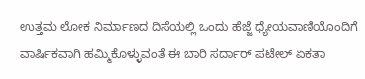ಉತ್ತಮ ಲೋಕ ನಿರ್ಮಾಣದ ದಿಸೆಯಲ್ಲಿ ಒಂದು ಹೆಜ್ಜೆ ಧ್ಯೇಯವಾಣಿಯೊಂದಿಗೆ ವಾರ್ಷಿಕವಾಗಿ ಹಮ್ಮಿಕೊಳ್ಳುವಂತೆ ಈ ಬಾರಿ ಸರ್ದಾರ್ ಪಟೇಲ್ ಏಕತಾ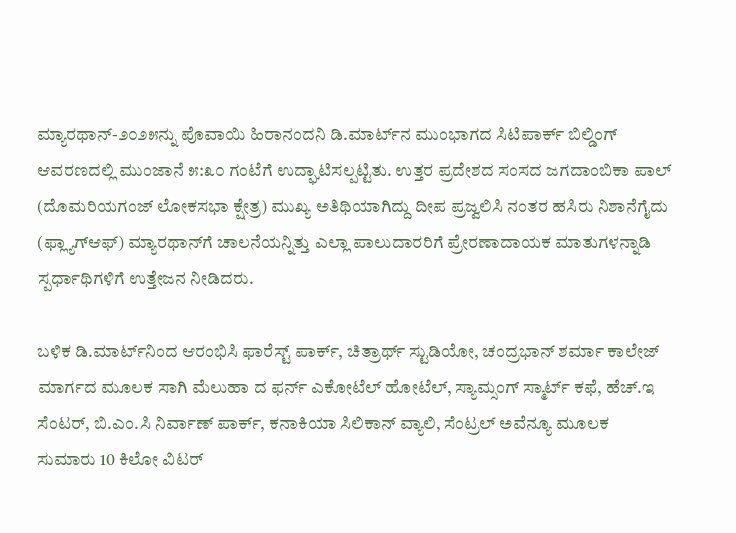ಮ್ಯಾರಥಾನ್-೨೦೨೫ನ್ನು ಪೊವಾಯಿ ಹಿರಾನಂದನಿ ಡಿ.ಮಾರ್ಟ್‌ನ ಮುಂಭಾಗದ ಸಿಟಿಪಾರ್ಕ್ ಬಿಲ್ಡಿಂಗ್ ಆವರಣದಲ್ಲಿ ಮುಂಜಾನೆ ೫:೩೦ ಗಂಟೆಗೆ ಉದ್ಘಾಟಿಸಲ್ಪಟ್ಟಿತು. ಉತ್ತರ ಪ್ರದೇಶದ ಸಂಸದ ಜಗದಾಂಬಿಕಾ ಪಾಲ್ (ದೊಮರಿಯಗಂಜ್ ಲೋಕಸಭಾ ಕ್ಷೇತ್ರ) ಮುಖ್ಯ ಅತಿಥಿಯಾಗಿದ್ದು ದೀಪ ಪ್ರಜ್ವಲಿಸಿ ನಂತರ ಹಸಿರು ನಿಶಾನೆಗೈದು (ಫ್ಲ್ಯಾಗ್‌ಆಫ್) ಮ್ಯಾರಥಾನ್‌ಗೆ ಚಾಲನೆಯನ್ನಿತ್ತು ಎಲ್ಲಾ ಪಾಲುದಾರರಿಗೆ ಪ್ರೇರಣಾದಾಯಕ ಮಾತುಗಳನ್ನಾಡಿ ಸ್ಪರ್ಧಾಥಿಗಳಿಗೆ ಉತ್ತೇಜನ ನೀಡಿದರು.

ಬಳಿಕ ಡಿ.ಮಾರ್ಟ್‌ನಿಂದ ಆರಂಭಿಸಿ ಫಾರೆಸ್ಟ್ ಪಾರ್ಕ್, ಚಿತ್ರಾರ್ಥ್ ಸ್ಟುಡಿಯೋ, ಚಂದ್ರಭಾನ್ ಶರ್ಮಾ ಕಾಲೇಜ್ ಮಾರ್ಗದ ಮೂಲಕ ಸಾಗಿ ಮೆಲುಹಾ ದ ಫರ್ನ್ ಎಕೋಟೆಲ್ ಹೋಟೆಲ್, ಸ್ಯಾಮ್ಸಂಗ್ ಸ್ಮಾರ್ಟ್ ಕಫೆ, ಹೆಚ್.ಇ ಸೆಂಟರ್, ಬಿ.ಎಂ.ಸಿ ನಿರ್ವಾಣ್ ಪಾರ್ಕ್, ಕನಾಕಿಯಾ ಸಿಲಿಕಾನ್ ವ್ಯಾಲಿ, ಸೆಂಟ್ರಲ್ ಅವೆನ್ಯೂ ಮೂಲಕ ಸುಮಾರು 10 ಕಿಲೋ ವಿಟರ್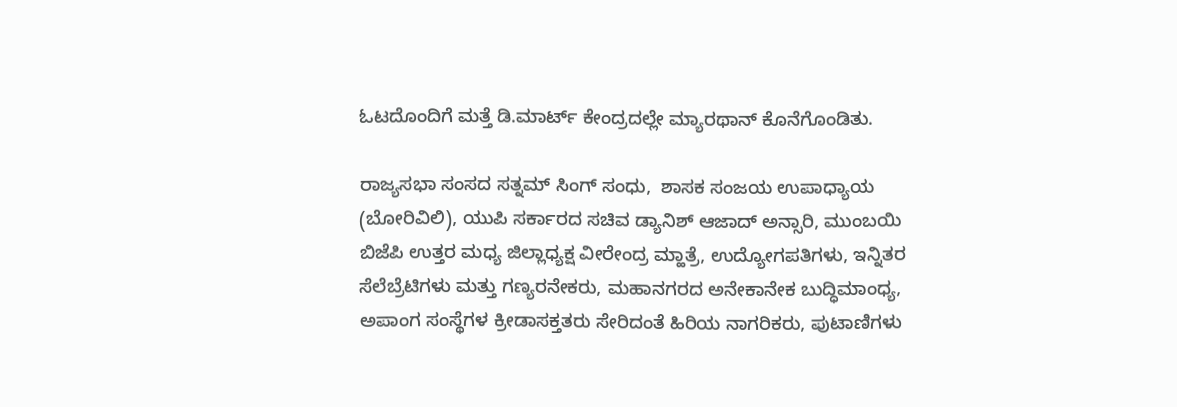ಓಟದೊಂದಿಗೆ ಮತ್ತೆ ಡಿ.ಮಾರ್ಟ್ ಕೇಂದ್ರದಲ್ಲೇ ಮ್ಯಾರಥಾನ್ ಕೊನೆಗೊಂಡಿತು.

ರಾಜ್ಯಸಭಾ ಸಂಸದ ಸತ್ನಮ್ ಸಿಂಗ್ ಸಂಧು,  ಶಾಸಕ ಸಂಜಯ ಉಪಾಧ್ಯಾಯ (ಬೋರಿವಿಲಿ), ಯುಪಿ ಸರ್ಕಾರದ ಸಚಿವ ಡ್ಯಾನಿಶ್ ಆಜಾದ್ ಅನ್ಸಾರಿ, ಮುಂಬಯಿ ಬಿಜೆಪಿ ಉತ್ತರ ಮಧ್ಯ ಜಿಲ್ಲಾಧ್ಯಕ್ಷ ವೀರೇಂದ್ರ ಮ್ಹಾತ್ರೆ, ಉದ್ಯೋಗಪತಿಗಳು, ಇನ್ನಿತರ ಸೆಲೆಬ್ರೆಟಿಗಳು ಮತ್ತು ಗಣ್ಯರನೇಕರು, ಮಹಾನಗರದ ಅನೇಕಾನೇಕ ಬುದ್ಧಿಮಾಂಧ್ಯ, ಅಪಾಂಗ ಸಂಸ್ಥೆಗಳ ಕ್ರೀಡಾಸಕ್ತತರು ಸೇರಿದಂತೆ ಹಿರಿಯ ನಾಗರಿಕರು, ಪುಟಾಣಿಗಳು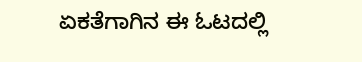ಏಕತೆಗಾಗಿನ ಈ ಓಟದಲ್ಲಿ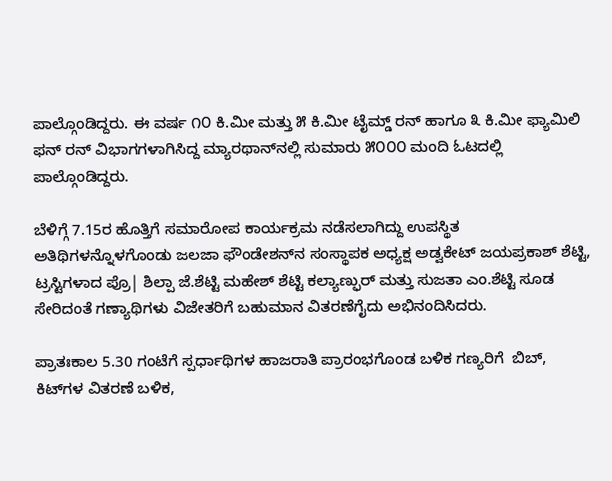ಪಾಲ್ಗೊಂಡಿದ್ದರು. ಈ ವರ್ಷ ೧೦ ಕಿ.ಮೀ ಮತ್ತು ೫ ಕಿ.ಮೀ ಟೈಮ್ಡ್ ರನ್ ಹಾಗೂ ೩ ಕಿ.ಮೀ ಫ್ಯಾಮಿಲಿ ಫನ್ ರನ್ ವಿಭಾಗಗಳಾಗಿಸಿದ್ದ ಮ್ಯಾರಥಾನ್‌ನಲ್ಲಿ ಸುಮಾರು ೫೦೦೦ ಮಂದಿ ಓಟದಲ್ಲಿ ಪಾಲ್ಗೊಂಡಿದ್ದರು.

ಬೆಳಿಗ್ಗೆ 7.15ರ ಹೊತ್ತಿಗೆ ಸಮಾರೋಪ ಕಾರ್ಯಕ್ರಮ ನಡೆಸಲಾಗಿದ್ದು ಉಪಸ್ಥಿತ ಅತಿಥಿಗಳನ್ನೊಳಗೊಂಡು ಜಲಜಾ ಫೌಂಡೇಶನ್‌ನ ಸಂಸ್ಥಾಪಕ ಅಧ್ಯಕ್ಷ ಅಡ್ವಕೇಟ್ ಜಯಪ್ರಕಾಶ್ ಶೆಟ್ಟಿ, ಟ್ರಸ್ಟಿಗಳಾದ ಪ್ರೊ| ಶಿಲ್ಪಾ ಜೆ.ಶೆಟ್ಟಿ ಮಹೇಶ್ ಶೆಟ್ಟಿ ಕಲ್ಯಾಣ್ಫುರ್ ಮತ್ತು ಸುಜತಾ ಎಂ.ಶೆಟ್ಟಿ ಸೂಡ ಸೇರಿದಂತೆ ಗಣ್ಯಾಥಿಗಳು ವಿಜೇತರಿಗೆ ಬಹುಮಾನ ವಿತರಣೆಗೈದು ಅಭಿನಂದಿಸಿದರು.

ಪ್ರಾತಃಕಾಲ 5.30 ಗಂಟೆಗೆ ಸ್ಪರ್ಧಾಥಿಗಳ ಹಾಜರಾತಿ ಪ್ರಾರಂಭಗೊಂಡ ಬಳಿಕ ಗಣ್ಯರಿಗೆ  ಬಿಬ್, ಕಿಟ್‌ಗಳ ವಿತರಣೆ ಬಳಿಕ,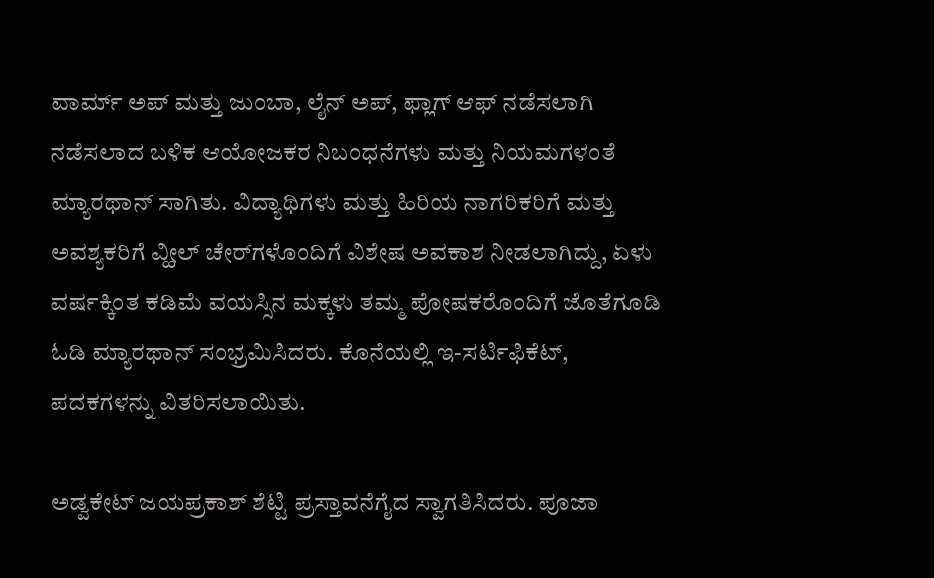ವಾರ್ಮ್ ಅಪ್ ಮತ್ತು ಜುಂಬಾ, ಲೈನ್ ಅಪ್, ಫ್ಲಾಗ್ ಆಫ್ ನಡೆಸಲಾಗಿ ನಡೆಸಲಾದ ಬಳಿಕ ಆಯೋಜಕರ ನಿಬಂಧನೆಗಳು ಮತ್ತು ನಿಯಮಗಳಂತೆ ಮ್ಯಾರಥಾನ್ ಸಾಗಿತು. ವಿದ್ಯಾಥಿಗಳು ಮತ್ತು ಹಿರಿಯ ನಾಗರಿಕರಿಗೆ ಮತ್ತು ಅವಶ್ಯಕರಿಗೆ ವ್ಹೀಲ್ ಚೇರ್‌ಗಳೊಂದಿಗೆ ವಿಶೇಷ ಅವಕಾಶ ನೀಡಲಾಗಿದ್ದು, ಏಳು ವರ್ಷಕ್ಕಿಂತ ಕಡಿಮೆ ವಯಸ್ಸಿನ ಮಕ್ಕಳು ತಮ್ಮ ಪೋಷಕರೊಂದಿಗೆ ಜೊತೆಗೂಡಿ ಓಡಿ ಮ್ಯಾರಥಾನ್ ಸಂಭ್ರಮಿಸಿದರು. ಕೊನೆಯಲ್ಲಿ ಇ-ಸರ್ಟಿಫಿಕೆಟ್, ಪದಕಗಳನ್ನು ವಿತರಿಸಲಾಯಿತು.

ಅಡ್ವಕೇಟ್ ಜಯಪ್ರಕಾಶ್ ಶೆಟ್ಟಿ ಪ್ರಸ್ತಾವನೆಗೈದ ಸ್ವಾಗತಿಸಿದರು. ಪೂಜಾ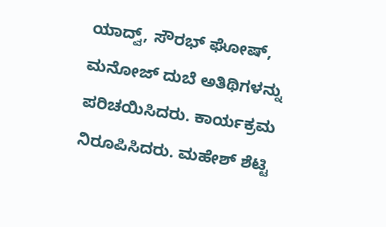ಯಾದ್ವ್, ಸೌರಭ್ ಘೋಷ್, ಮನೋಜ್ ದುಬೆ ಅತಿಥಿಗಳನ್ನು ಪರಿಚಯಿಸಿದರು. ಕಾರ್ಯಕ್ರಮ ನಿರೂಪಿಸಿದರು. ಮಹೇಶ್ ಶೆಟ್ಟಿ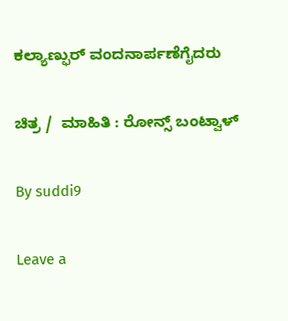ಕಲ್ಯಾಣ್ಫುರ್ ವಂದನಾರ್ಪಣೆಗೈದರು

ಚಿತ್ರ /  ಮಾಹಿತಿ : ರೋನ್ಸ್ ಬಂಟ್ವಾಳ್

By suddi9

Leave a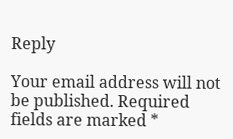Reply

Your email address will not be published. Required fields are marked *